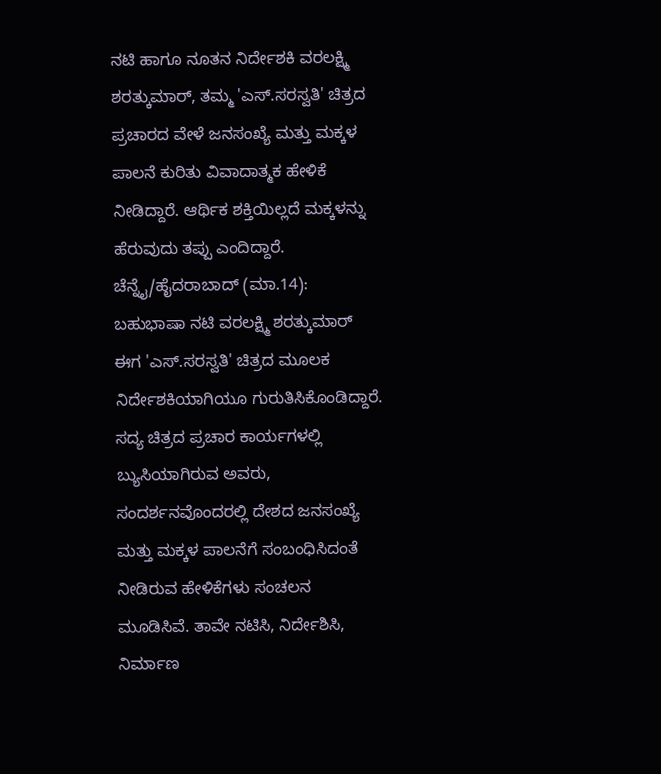ನಟಿ ಹಾಗೂ ನೂತನ ನಿರ್ದೇಶಕಿ ವರಲಕ್ಷ್ಮಿ ಶರತ್ಕುಮಾರ್, ತಮ್ಮ 'ಎಸ್.ಸರಸ್ವತಿ' ಚಿತ್ರದ ಪ್ರಚಾರದ ವೇಳೆ ಜನಸಂಖ್ಯೆ ಮತ್ತು ಮಕ್ಕಳ ಪಾಲನೆ ಕುರಿತು ವಿವಾದಾತ್ಮಕ ಹೇಳಿಕೆ ನೀಡಿದ್ದಾರೆ. ಆರ್ಥಿಕ ಶಕ್ತಿಯಿಲ್ಲದೆ ಮಕ್ಕಳನ್ನು ಹೆರುವುದು ತಪ್ಪು ಎಂದಿದ್ದಾರೆ.
ಚೆನ್ನೈ/ಹೈದರಾಬಾದ್ (ಮಾ.14): ಬಹುಭಾಷಾ ನಟಿ ವರಲಕ್ಷ್ಮಿ ಶರತ್ಕುಮಾರ್ ಈಗ 'ಎಸ್.ಸರಸ್ವತಿ' ಚಿತ್ರದ ಮೂಲಕ ನಿರ್ದೇಶಕಿಯಾಗಿಯೂ ಗುರುತಿಸಿಕೊಂಡಿದ್ದಾರೆ. ಸದ್ಯ ಚಿತ್ರದ ಪ್ರಚಾರ ಕಾರ್ಯಗಳಲ್ಲಿ ಬ್ಯುಸಿಯಾಗಿರುವ ಅವರು, ಸಂದರ್ಶನವೊಂದರಲ್ಲಿ ದೇಶದ ಜನಸಂಖ್ಯೆ ಮತ್ತು ಮಕ್ಕಳ ಪಾಲನೆಗೆ ಸಂಬಂಧಿಸಿದಂತೆ ನೀಡಿರುವ ಹೇಳಿಕೆಗಳು ಸಂಚಲನ ಮೂಡಿಸಿವೆ. ತಾವೇ ನಟಿಸಿ, ನಿರ್ದೇಶಿಸಿ, ನಿರ್ಮಾಣ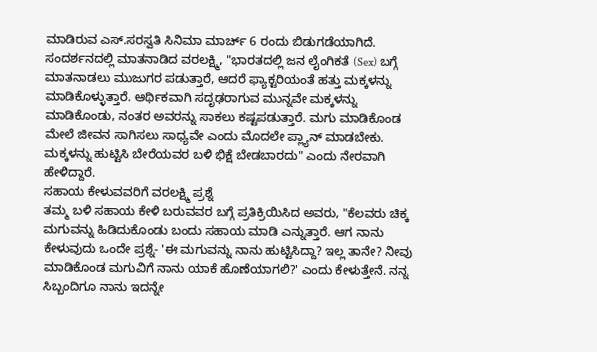ಮಾಡಿರುವ ಎಸ್.ಸರಸ್ವತಿ ಸಿನಿಮಾ ಮಾರ್ಚ್ 6 ರಂದು ಬಿಡುಗಡೆಯಾಗಿದೆ.
ಸಂದರ್ಶನದಲ್ಲಿ ಮಾತನಾಡಿದ ವರಲಕ್ಷ್ಮಿ, "ಭಾರತದಲ್ಲಿ ಜನ ಲೈಂಗಿಕತೆ (Sex) ಬಗ್ಗೆ ಮಾತನಾಡಲು ಮುಜುಗರ ಪಡುತ್ತಾರೆ, ಆದರೆ ಫ್ಯಾಕ್ಟರಿಯಂತೆ ಹತ್ತು ಮಕ್ಕಳನ್ನು ಮಾಡಿಕೊಳ್ಳುತ್ತಾರೆ. ಆರ್ಥಿಕವಾಗಿ ಸದೃಢರಾಗುವ ಮುನ್ನವೇ ಮಕ್ಕಳನ್ನು ಮಾಡಿಕೊಂಡು, ನಂತರ ಅವರನ್ನು ಸಾಕಲು ಕಷ್ಟಪಡುತ್ತಾರೆ. ಮಗು ಮಾಡಿಕೊಂಡ ಮೇಲೆ ಜೀವನ ಸಾಗಿಸಲು ಸಾಧ್ಯವೇ ಎಂದು ಮೊದಲೇ ಪ್ಲ್ಯಾನ್ ಮಾಡಬೇಕು. ಮಕ್ಕಳನ್ನು ಹುಟ್ಟಿಸಿ ಬೇರೆಯವರ ಬಳಿ ಭಿಕ್ಷೆ ಬೇಡಬಾರದು" ಎಂದು ನೇರವಾಗಿ ಹೇಳಿದ್ದಾರೆ.
ಸಹಾಯ ಕೇಳುವವರಿಗೆ ವರಲಕ್ಷ್ಮಿ ಪ್ರಶ್ನೆ
ತಮ್ಮ ಬಳಿ ಸಹಾಯ ಕೇಳಿ ಬರುವವರ ಬಗ್ಗೆ ಪ್ರತಿಕ್ರಿಯಿಸಿದ ಅವರು, "ಕೆಲವರು ಚಿಕ್ಕ ಮಗುವನ್ನು ಹಿಡಿದುಕೊಂಡು ಬಂದು ಸಹಾಯ ಮಾಡಿ ಎನ್ನುತ್ತಾರೆ. ಆಗ ನಾನು ಕೇಳುವುದು ಒಂದೇ ಪ್ರಶ್ನೆ- 'ಈ ಮಗುವನ್ನು ನಾನು ಹುಟ್ಟಿಸಿದ್ದಾ? ಇಲ್ಲ ತಾನೇ? ನೀವು ಮಾಡಿಕೊಂಡ ಮಗುವಿಗೆ ನಾನು ಯಾಕೆ ಹೊಣೆಯಾಗಲಿ?' ಎಂದು ಕೇಳುತ್ತೇನೆ. ನನ್ನ ಸಿಬ್ಬಂದಿಗೂ ನಾನು ಇದನ್ನೇ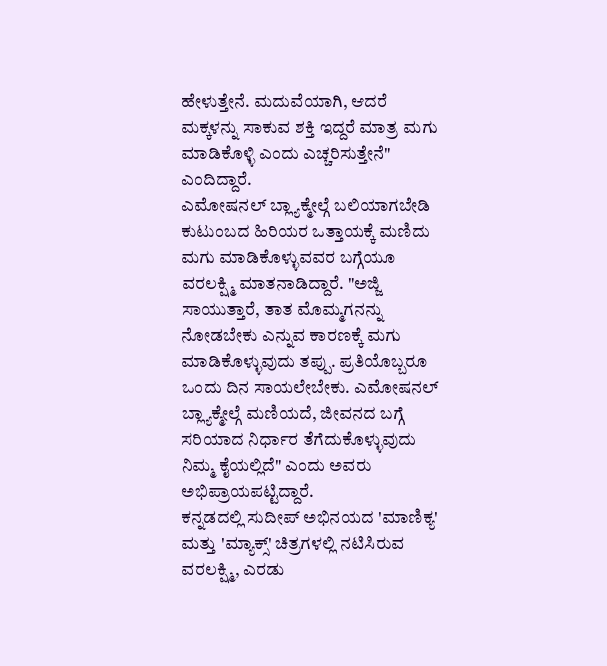ಹೇಳುತ್ತೇನೆ. ಮದುವೆಯಾಗಿ, ಆದರೆ ಮಕ್ಕಳನ್ನು ಸಾಕುವ ಶಕ್ತಿ ಇದ್ದರೆ ಮಾತ್ರ ಮಗು ಮಾಡಿಕೊಳ್ಳಿ ಎಂದು ಎಚ್ಚರಿಸುತ್ತೇನೆ" ಎಂದಿದ್ದಾರೆ.
ಎಮೋಷನಲ್ ಬ್ಲ್ಯಾಕ್ಮೇಲ್ಗೆ ಬಲಿಯಾಗಬೇಡಿ
ಕುಟುಂಬದ ಹಿರಿಯರ ಒತ್ತಾಯಕ್ಕೆ ಮಣಿದು ಮಗು ಮಾಡಿಕೊಳ್ಳುವವರ ಬಗ್ಗೆಯೂ ವರಲಕ್ಷ್ಮಿ ಮಾತನಾಡಿದ್ದಾರೆ. "ಅಜ್ಜಿ ಸಾಯುತ್ತಾರೆ, ತಾತ ಮೊಮ್ಮಗನನ್ನು ನೋಡಬೇಕು ಎನ್ನುವ ಕಾರಣಕ್ಕೆ ಮಗು ಮಾಡಿಕೊಳ್ಳುವುದು ತಪ್ಪು. ಪ್ರತಿಯೊಬ್ಬರೂ ಒಂದು ದಿನ ಸಾಯಲೇಬೇಕು. ಎಮೋಷನಲ್ ಬ್ಲ್ಯಾಕ್ಮೇಲ್ಗೆ ಮಣಿಯದೆ, ಜೀವನದ ಬಗ್ಗೆ ಸರಿಯಾದ ನಿರ್ಧಾರ ತೆಗೆದುಕೊಳ್ಳುವುದು ನಿಮ್ಮ ಕೈಯಲ್ಲಿದೆ" ಎಂದು ಅವರು ಅಭಿಪ್ರಾಯಪಟ್ಟಿದ್ದಾರೆ.
ಕನ್ನಡದಲ್ಲಿ ಸುದೀಪ್ ಅಭಿನಯದ 'ಮಾಣಿಕ್ಯ' ಮತ್ತು 'ಮ್ಯಾಕ್ಸ್' ಚಿತ್ರಗಳಲ್ಲಿ ನಟಿಸಿರುವ ವರಲಕ್ಷ್ಮಿ, ಎರಡು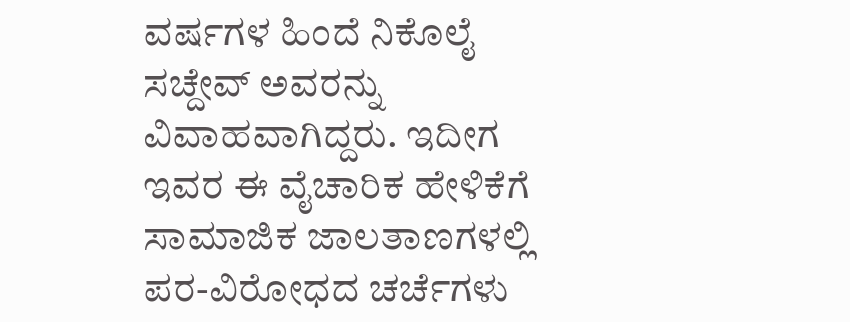ವರ್ಷಗಳ ಹಿಂದೆ ನಿಕೊಲೈ ಸಚ್ದೇವ್ ಅವರನ್ನು ವಿವಾಹವಾಗಿದ್ದರು. ಇದೀಗ ಇವರ ಈ ವೈಚಾರಿಕ ಹೇಳಿಕೆಗೆ ಸಾಮಾಜಿಕ ಜಾಲತಾಣಗಳಲ್ಲಿ ಪರ-ವಿರೋಧದ ಚರ್ಚೆಗಳು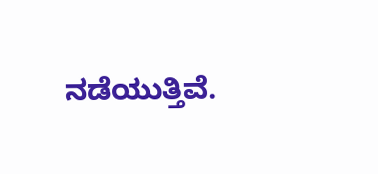ನಡೆಯುತ್ತಿವೆ.